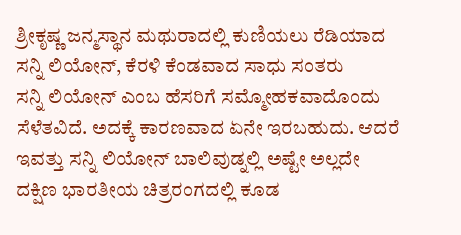ಶ್ರೀಕೃಷ್ಣ ಜನ್ಮಸ್ಥಾನ ಮಥುರಾದಲ್ಲಿ ಕುಣಿಯಲು ರೆಡಿಯಾದ ಸನ್ನಿ ಲಿಯೋನ್, ಕೆರಳಿ ಕೆಂಡವಾದ ಸಾಧು ಸಂತರು
ಸನ್ನಿ ಲಿಯೋನ್ ಎಂಬ ಹೆಸರಿಗೆ ಸಮ್ಮೋಹಕವಾದೊಂದು ಸೆಳೆತವಿದೆ. ಅದಕ್ಕೆ ಕಾರಣವಾದ ಏನೇ ಇರಬಹುದು. ಆದರೆ ಇವತ್ತು ಸನ್ನಿ ಲಿಯೋನ್ ಬಾಲಿವುಡ್ನಲ್ಲಿ ಅಷ್ಟೇ ಅಲ್ಲದೇ ದಕ್ಷಿಣ ಭಾರತೀಯ ಚಿತ್ರರಂಗದಲ್ಲಿ ಕೂಡ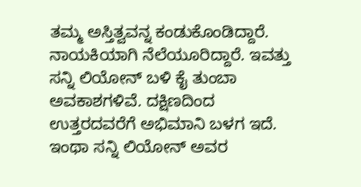ತಮ್ಮ ಅಸ್ತಿತ್ವವನ್ನ ಕಂಡುಕೊಂಡಿದ್ದಾರೆ. ನಾಯಕಿಯಾಗಿ ನೆಲೆಯೂರಿದ್ದಾರೆ. ಇವತ್ತು ಸನ್ನಿ ಲಿಯೋನ್ ಬಳಿ ಕೈ ತುಂಬಾ ಅವಕಾಶಗಳಿವೆ. ದಕ್ಷಿಣದಿಂದ ಉತ್ತರದವರೆಗೆ ಅಭಿಮಾನಿ ಬಳಗ ಇದೆ.
ಇಂಥಾ ಸನ್ನಿ ಲಿಯೋನ್ ಅವರ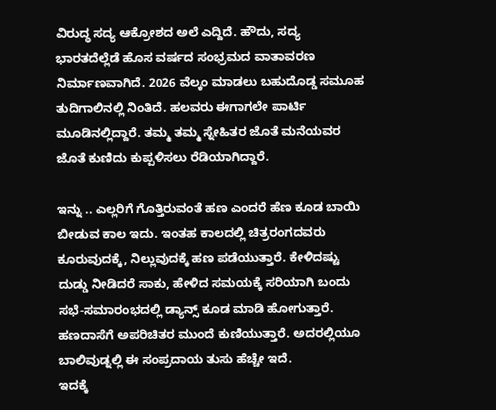ವಿರುದ್ಧ ಸದ್ಯ ಆಕ್ರೋಶದ ಅಲೆ ಎದ್ದಿದೆ. ಹೌದು, ಸದ್ಯ ಭಾರತದೆಲ್ಲೆಡೆ ಹೊಸ ವರ್ಷದ ಸಂಭ್ರಮದ ವಾತಾವರಣ ನಿರ್ಮಾಣವಾಗಿದೆ. 2026 ವೆಲ್ಕಂ ಮಾಡಲು ಬಹುದೊಡ್ಡ ಸಮೂಹ ತುದಿಗಾಲಿನಲ್ಲಿ ನಿಂತಿದೆ. ಹಲವರು ಈಗಾಗಲೇ ಪಾರ್ಟಿ ಮೂಡಿನಲ್ಲಿದ್ದಾರೆ. ತಮ್ಮ ತಮ್ಮ ಸ್ನೇಹಿತರ ಜೊತೆ ಮನೆಯವರ ಜೊತೆ ಕುಣಿದು ಕುಪ್ಪಳಿಸಲು ರೆಡಿಯಾಗಿದ್ದಾರೆ.

ಇನ್ನು .. ಎಲ್ಲರಿಗೆ ಗೊತ್ತಿರುವಂತೆ ಹಣ ಎಂದರೆ ಹೆಣ ಕೂಡ ಬಾಯಿ ಬೀಡುವ ಕಾಲ ಇದು. ಇಂತಹ ಕಾಲದಲ್ಲಿ ಚಿತ್ರರಂಗದವರು ಕೂರುವುದಕ್ಕೆ, ನಿಲ್ಲುವುದಕ್ಕೆ ಹಣ ಪಡೆಯುತ್ತಾರೆ. ಕೇಳಿದಷ್ಟು ದುಡ್ಡು ನೀಡಿದರೆ ಸಾಕು, ಹೇಳಿದ ಸಮಯಕ್ಕೆ ಸರಿಯಾಗಿ ಬಂದು ಸಭೆ-ಸಮಾರಂಭದಲ್ಲಿ ಡ್ಯಾನ್ಸ್ ಕೂಡ ಮಾಡಿ ಹೋಗುತ್ತಾರೆ. ಹಣದಾಸೆಗೆ ಅಪರಿಚಿತರ ಮುಂದೆ ಕುಣಿಯುತ್ತಾರೆ. ಅದರಲ್ಲಿಯೂ ಬಾಲಿವುಡ್ನಲ್ಲಿ ಈ ಸಂಪ್ರದಾಯ ತುಸು ಹೆಚ್ಚೇ ಇದೆ.
ಇದಕ್ಕೆ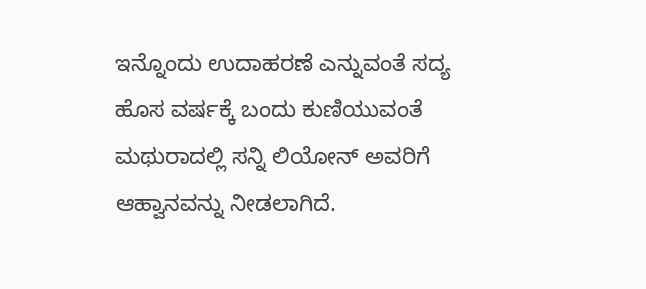ಇನ್ನೊಂದು ಉದಾಹರಣೆ ಎನ್ನುವಂತೆ ಸದ್ಯ ಹೊಸ ವರ್ಷಕ್ಕೆ ಬಂದು ಕುಣಿಯುವಂತೆ ಮಥುರಾದಲ್ಲಿ ಸನ್ನಿ ಲಿಯೋನ್ ಅವರಿಗೆ ಆಹ್ವಾನವನ್ನು ನೀಡಲಾಗಿದೆ.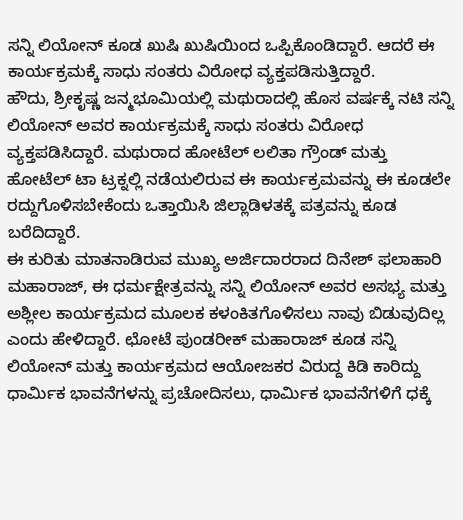ಸನ್ನಿ ಲಿಯೋನ್ ಕೂಡ ಖುಷಿ ಖುಷಿಯಿಂದ ಒಪ್ಪಿಕೊಂಡಿದ್ದಾರೆ. ಆದರೆ ಈ ಕಾರ್ಯಕ್ರಮಕ್ಕೆ ಸಾಧು ಸಂತರು ವಿರೋಧ ವ್ಯಕ್ತಪಡಿಸುತ್ತಿದ್ದಾರೆ.
ಹೌದು, ಶ್ರೀಕೃಷ್ಣ ಜನ್ಮಭೂಮಿಯಲ್ಲಿ ಮಥುರಾದಲ್ಲಿ ಹೊಸ ವರ್ಷಕ್ಕೆ ನಟಿ ಸನ್ನಿ ಲಿಯೋನ್ ಅವರ ಕಾರ್ಯಕ್ರಮಕ್ಕೆ ಸಾಧು ಸಂತರು ವಿರೋಧ ವ್ಯಕ್ತಪಡಿಸಿದ್ದಾರೆ. ಮಥುರಾದ ಹೋಟೆಲ್ ಲಲಿತಾ ಗ್ರೌಂಡ್ ಮತ್ತು ಹೋಟೆಲ್ ಟಾ ಟ್ರಕ್ನಲ್ಲಿ ನಡೆಯಲಿರುವ ಈ ಕಾರ್ಯಕ್ರಮವನ್ನು ಈ ಕೂಡಲೇ ರದ್ದುಗೊಳಿಸಬೇಕೆಂದು ಒತ್ತಾಯಿಸಿ ಜಿಲ್ಲಾಡಿಳತಕ್ಕೆ ಪತ್ರವನ್ನು ಕೂಡ ಬರೆದಿದ್ದಾರೆ.
ಈ ಕುರಿತು ಮಾತನಾಡಿರುವ ಮುಖ್ಯ ಅರ್ಜಿದಾರರಾದ ದಿನೇಶ್ ಫಲಾಹಾರಿ ಮಹಾರಾಜ್, ಈ ಧರ್ಮಕ್ಷೇತ್ರವನ್ನು ಸನ್ನಿ ಲಿಯೋನ್ ಅವರ ಅಸಭ್ಯ ಮತ್ತು ಅಶ್ಲೀಲ ಕಾರ್ಯಕ್ರಮದ ಮೂಲಕ ಕಳಂಕಿತಗೊಳಿಸಲು ನಾವು ಬಿಡುವುದಿಲ್ಲ ಎಂದು ಹೇಳಿದ್ದಾರೆ. ಛೋಟೆ ಪುಂಡರೀಕ್ ಮಹಾರಾಜ್ ಕೂಡ ಸನ್ನಿ ಲಿಯೋನ್ ಮತ್ತು ಕಾರ್ಯಕ್ರಮದ ಆಯೋಜಕರ ವಿರುದ್ದ ಕಿಡಿ ಕಾರಿದ್ದು ಧಾರ್ಮಿಕ ಭಾವನೆಗಳನ್ನು ಪ್ರಚೋದಿಸಲು, ಧಾರ್ಮಿಕ ಭಾವನೆಗಳಿಗೆ ಧಕ್ಕೆ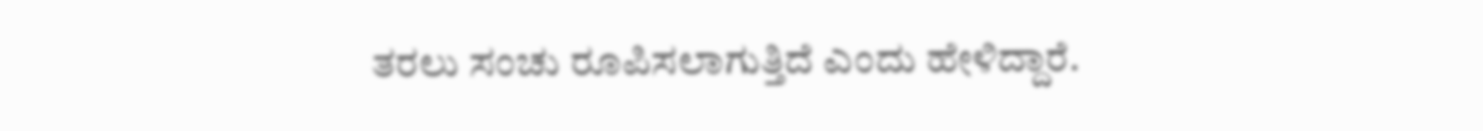ತರಲು ಸಂಚು ರೂಪಿಸಲಾಗುತ್ತಿದೆ ಎಂದು ಹೇಳಿದ್ದಾರೆ.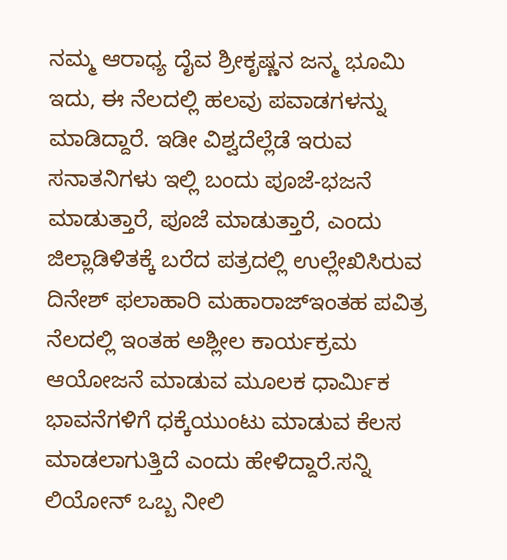ನಮ್ಮ ಆರಾಧ್ಯ ದೈವ ಶ್ರೀಕೃಷ್ಣನ ಜನ್ಮ ಭೂಮಿ ಇದು, ಈ ನೆಲದಲ್ಲಿ ಹಲವು ಪವಾಡಗಳನ್ನು ಮಾಡಿದ್ದಾರೆ. ಇಡೀ ವಿಶ್ವದೆಲ್ಲೆಡೆ ಇರುವ ಸನಾತನಿಗಳು ಇಲ್ಲಿ ಬಂದು ಪೂಜೆ-ಭಜನೆ ಮಾಡುತ್ತಾರೆ, ಪೂಜೆ ಮಾಡುತ್ತಾರೆ, ಎಂದು ಜಿಲ್ಲಾಡಿಳಿತಕ್ಕೆ ಬರೆದ ಪತ್ರದಲ್ಲಿ ಉಲ್ಲೇಖಿಸಿರುವ ದಿನೇಶ್ ಫಲಾಹಾರಿ ಮಹಾರಾಜ್ಇಂತಹ ಪವಿತ್ರ ನೆಲದಲ್ಲಿ ಇಂತಹ ಅಶ್ಲೀಲ ಕಾರ್ಯಕ್ರಮ ಆಯೋಜನೆ ಮಾಡುವ ಮೂಲಕ ಧಾರ್ಮಿಕ ಭಾವನೆಗಳಿಗೆ ಧಕ್ಕೆಯುಂಟು ಮಾಡುವ ಕೆಲಸ ಮಾಡಲಾಗುತ್ತಿದೆ ಎಂದು ಹೇಳಿದ್ದಾರೆ.ಸನ್ನಿ ಲಿಯೋನ್ ಒಬ್ಬ ನೀಲಿ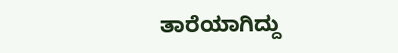ತಾರೆಯಾಗಿದ್ದು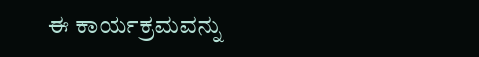ಈ ಕಾರ್ಯಕ್ರಮವನ್ನು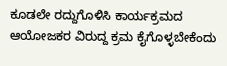ಕೂಡಲೇ ರದ್ದುಗೊಳಿಸಿ ಕಾರ್ಯಕ್ರಮದ ಆಯೋಜಕರ ವಿರುದ್ದ ಕ್ರಮ ಕೈಗೊಳ್ಳಬೇಕೆಂದು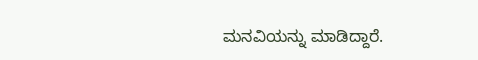ಮನವಿಯನ್ನು ಮಾಡಿದ್ದಾರೆ.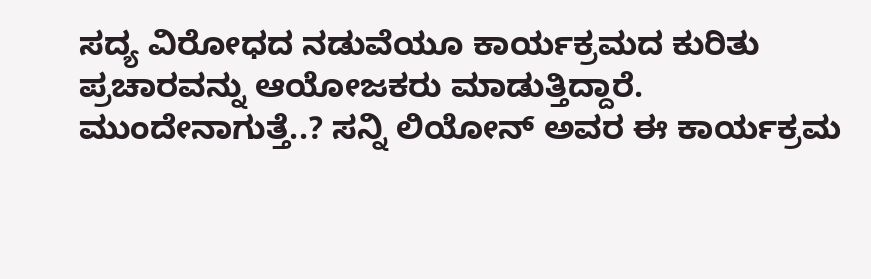ಸದ್ಯ ವಿರೋಧದ ನಡುವೆಯೂ ಕಾರ್ಯಕ್ರಮದ ಕುರಿತು ಪ್ರಚಾರವನ್ನು ಆಯೋಜಕರು ಮಾಡುತ್ತಿದ್ದಾರೆ. ಮುಂದೇನಾಗುತ್ತೆ..? ಸನ್ನಿ ಲಿಯೋನ್ ಅವರ ಈ ಕಾರ್ಯಕ್ರಮ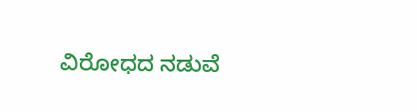ವಿರೋಧದ ನಡುವೆ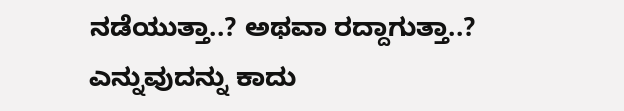ನಡೆಯುತ್ತಾ..? ಅಥವಾ ರದ್ದಾಗುತ್ತಾ..? ಎನ್ನುವುದನ್ನು ಕಾದು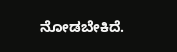ನೋಡಬೇಕಿದೆ.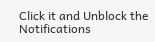Click it and Unblock the Notifications